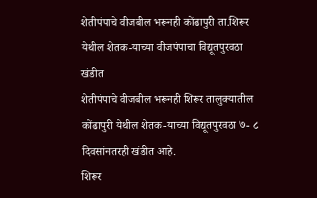शेतीपंपाचे वीजबील भरूनही कोंढापुरी ता.शिरूर येथील शेतक-याच्या वीजपंपाचा विद्यूतपुरवठा खंडीत
शेतीपंपाचे वीजबील भरूनही शिरूर तालुक्यातील कोंढापुरी येथील शेतक-याच्या विद्यूतपुरवठा ७- ८ दिवसांनतरही खंडीत आहे.
शिरूर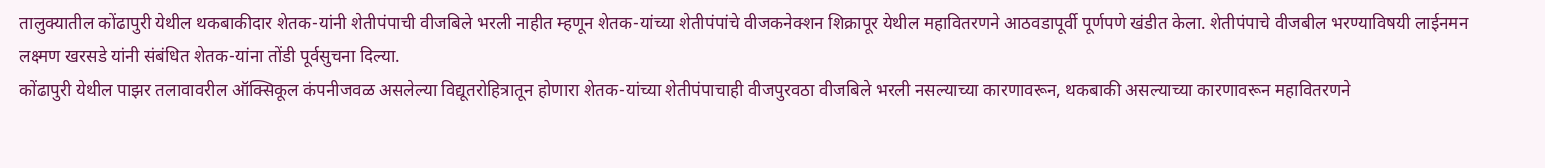तालुक्यातील कोंढापुरी येथील थकबाकीदार शेतक-यांनी शेतीपंपाची वीजबिले भरली नाहीत म्हणून शेतक-यांच्या शेतीपंपांचे वीजकनेक्शन शिक्रापूर येथील महावितरणने आठवडापूर्वी पूर्णपणे खंडीत केला. शेतीपंपाचे वीजबील भरण्याविषयी लाईनमन लक्ष्मण खरसडे यांनी संबंधित शेतक-यांना तोंडी पूर्वसुचना दिल्या.
कोंढापुरी येथील पाझर तलावावरील ऑक्सिकूल कंपनीजवळ असलेल्या विद्यूतरोहित्रातून होणारा शेतक-यांच्या शेतीपंपाचाही वीजपुरवठा वीजबिले भरली नसल्याच्या कारणावरून, थकबाकी असल्याच्या कारणावरून महावितरणने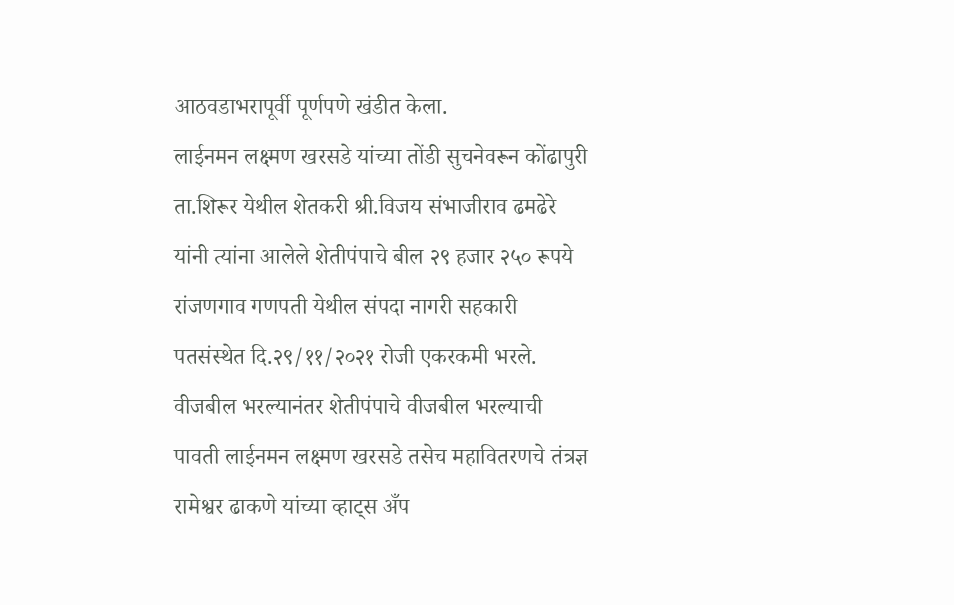आठवडाभरापूर्वी पूर्णपणे खंडीत केला.
लाईनमन लक्ष्मण खरसडे यांच्या तोंडी सुचनेवरून कोंढापुरी ता.शिरूर येथील शेतकरी श्री.विजय संभाजीराव ढमढेरे यांनी त्यांना आलेले शेतीपंपाचे बील २९ हजार २५० रूपये रांजणगाव गणपती येथील संपदा नागरी सहकारी पतसंस्थेत दि.२९/११/२०२१ रोजी एकरकमी भरले. वीजबील भरल्यानंतर शेतीपंपाचे वीजबील भरल्याची पावती लाईनमन लक्ष्मण खरसडे तसेच महावितरणचे तंत्रज्ञ रामेश्वर ढाकणे यांच्या व्हाट्स अँप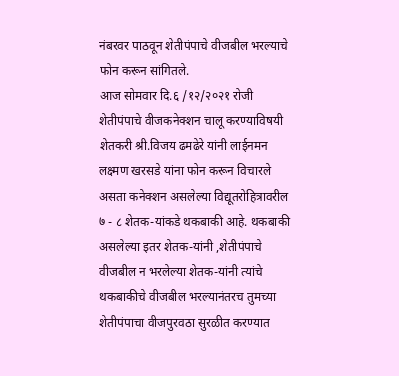नंबरवर पाठवून शेतीपंपाचे वीजबील भरल्याचे फोन करून सांगितले.
आज सोमवार दि.६ /१२/२०२१ रोजी शेतीपंपाचे वीजकनेक्शन चालू करण्याविषयी शेतकरी श्री.विजय ढमढेरे यांनी लाईनमन लक्ष्मण खरसडे यांना फोन करून विचारले असता कनेक्शन असलेल्या विद्यूतरोहित्रावरील ७ - ८ शेतक-यांकडे थकबाकी आहे. थकबाकी असलेल्या इतर शेतक-यांनी ,शेतीपंपाचे वीजबील न भरलेल्या शेतक-यांनी त्यांचे थकबाकीचे वीजबील भरल्यानंतरच तुमच्या शेतीपंपाचा वीजपुरवठा सुरळीत करण्यात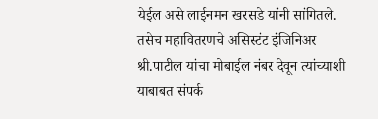येईल असे लाईनमन खरसडे यांनी सांगितले. तसेच महावितरणचे असिस्टंट इंजिनिअर श्री.पाटील यांचा मोबाईल नंबर देवून त्यांच्याशी याबाबत संपर्क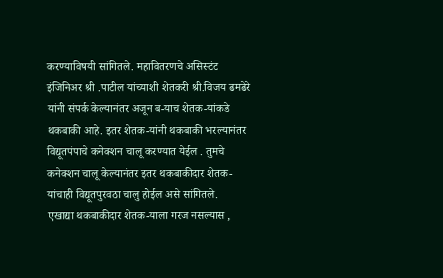करण्याविषयी सांगितले. महावितरणचे असिस्टंट इंजिनिअर श्री .पाटील यांच्याशी शेतकरी श्री.विजय ढमढेरे यांनी संपर्क केल्यानंतर अजून ब-याच शेतक-यांकडे थकबाकी आहे. इतर शेतक-यांनी थकबाकी भरल्यानंतर विद्यूतपंपाचे कनेक्शन चालू करण्यात येईल . तुमचे कनेक्शन चालू केल्यानंतर इतर थकबाकीदार शेतक-यांचाही विद्यूतपुरवठा चालु होईल असे सांगितले.
एखाद्या थकबाकीदार शेतक-याला गरज नसल्यास ,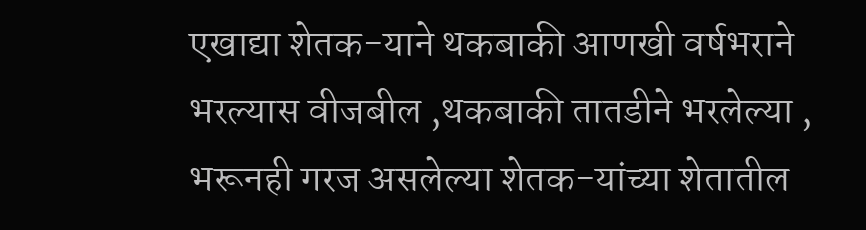एखाद्या शेतक-याने थकबाकी आणखी वर्षभराने भरल्यास वीजबील ,थकबाकी तातडीने भरलेल्या , भरूनही गरज असलेल्या शेतक-यांच्या शेतातील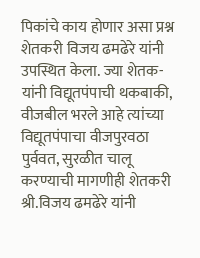पिकांचे काय होणार असा प्रश्न शेतकरी विजय ढमढेरे यांनी उपस्थित केला. ज्या शेतक-यांनी विद्यूतपंपाची थकबाकी, वीजबील भरले आहे त्यांच्या विद्यूतपंपाचा वीजपुरवठा पुर्ववत, सुरळीत चालू करण्याची मागणीही शेतकरी श्री.विजय ढमढेरे यांनी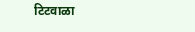टिटवाळा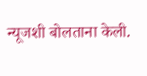न्यूजशी बोलताना केली.